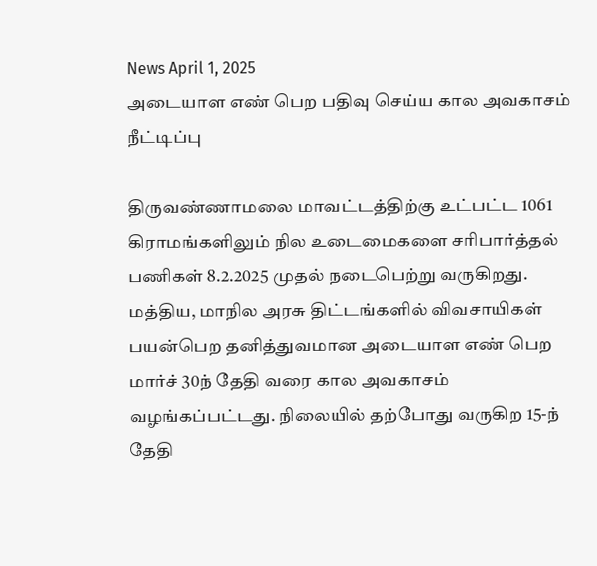News April 1, 2025
அடையாள எண் பெற பதிவு செய்ய கால அவகாசம் நீட்டிப்பு

திருவண்ணாமலை மாவட்டத்திற்கு உட்பட்ட 1061 கிராமங்களிலும் நில உடைமைகளை சரிபார்த்தல் பணிகள் 8.2.2025 முதல் நடைபெற்று வருகிறது. மத்திய, மாநில அரசு திட்டங்களில் விவசாயிகள் பயன்பெற தனித்துவமான அடையாள எண் பெற மார்ச் 30ந் தேதி வரை கால அவகாசம் வழங்கப்பட்டது. நிலையில் தற்போது வருகிற 15-ந் தேதி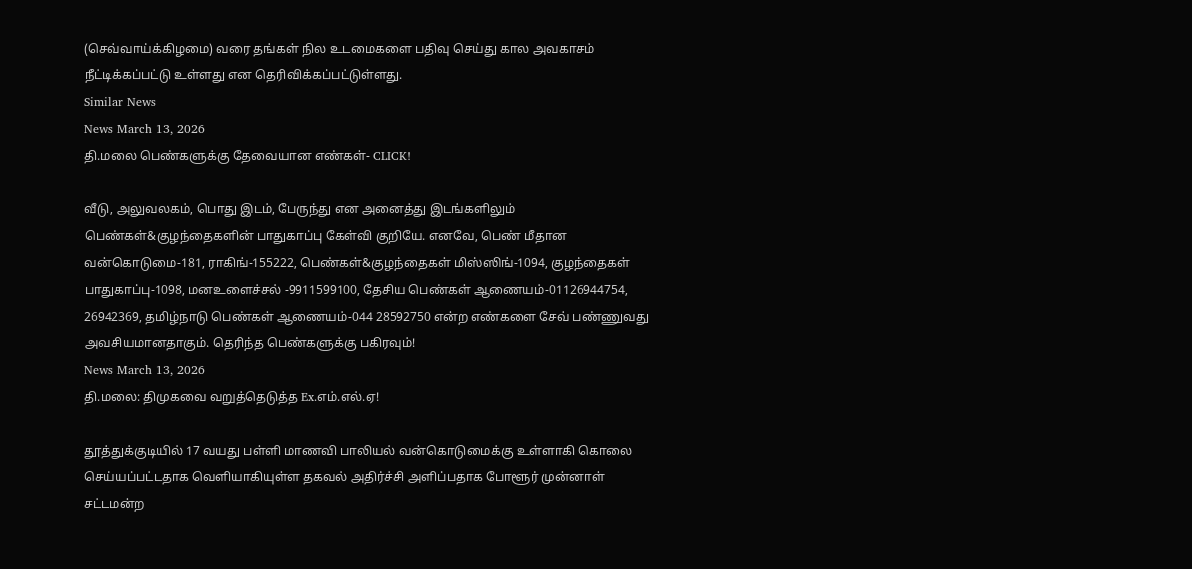(செவ்வாய்க்கிழமை) வரை தங்கள் நில உடமைகளை பதிவு செய்து கால அவகாசம் நீட்டிக்கப்பட்டு உள்ளது என தெரிவிக்கப்பட்டுள்ளது.
Similar News
News March 13, 2026
தி.மலை பெண்களுக்கு தேவையான எண்கள்- CLICK!

வீடு, அலுவலகம், பொது இடம், பேருந்து என அனைத்து இடங்களிலும் பெண்கள்&குழந்தைகளின் பாதுகாப்பு கேள்வி குறியே. எனவே, பெண் மீதான வன்கொடுமை-181, ராகிங்-155222, பெண்கள்&குழந்தைகள் மிஸ்ஸிங்-1094, குழந்தைகள் பாதுகாப்பு-1098, மனஉளைச்சல் -9911599100, தேசிய பெண்கள் ஆணையம்-01126944754, 26942369, தமிழ்நாடு பெண்கள் ஆணையம்-044 28592750 என்ற எண்களை சேவ் பண்ணுவது அவசியமானதாகும். தெரிந்த பெண்களுக்கு பகிரவும்!
News March 13, 2026
தி.மலை: திமுகவை வறுத்தெடுத்த Ex.எம்.எல்.ஏ!

தூத்துக்குடியில் 17 வயது பள்ளி மாணவி பாலியல் வன்கொடுமைக்கு உள்ளாகி கொலை செய்யப்பட்டதாக வெளியாகியுள்ள தகவல் அதிர்ச்சி அளிப்பதாக போளூர் முன்னாள் சட்டமன்ற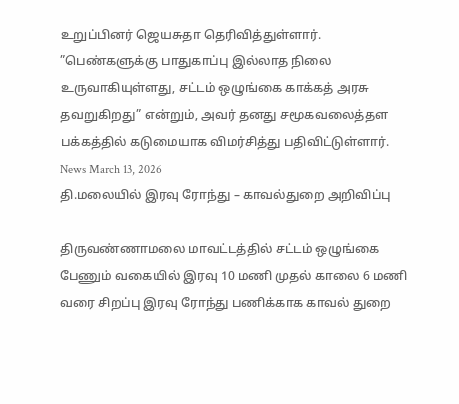உறுப்பினர் ஜெயசுதா தெரிவித்துள்ளார். ”பெண்களுக்கு பாதுகாப்பு இல்லாத நிலை உருவாகியுள்ளது, சட்டம் ஒழுங்கை காக்கத் அரசு தவறுகிறது” என்றும், அவர் தனது சமூகவலைத்தள பக்கத்தில் கடுமையாக விமர்சித்து பதிவிட்டுள்ளார்.
News March 13, 2026
தி.மலையில் இரவு ரோந்து – காவல்துறை அறிவிப்பு

திருவண்ணாமலை மாவட்டத்தில் சட்டம் ஒழுங்கை பேணும் வகையில் இரவு 10 மணி முதல் காலை 6 மணி வரை சிறப்பு இரவு ரோந்து பணிக்காக காவல் துறை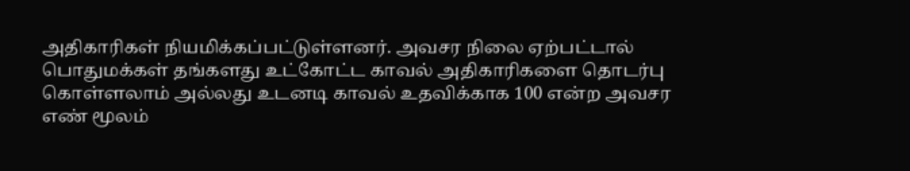அதிகாரிகள் நியமிக்கப்பட்டுள்ளனர். அவசர நிலை ஏற்பட்டால் பொதுமக்கள் தங்களது உட்கோட்ட காவல் அதிகாரிகளை தொடர்பு கொள்ளலாம் அல்லது உடனடி காவல் உதவிக்காக 100 என்ற அவசர எண் மூலம்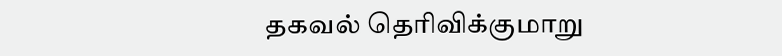தகவல் தெரிவிக்குமாறு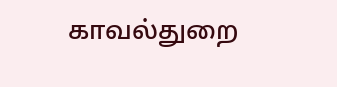காவல்துறை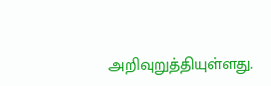அறிவுறுத்தியுள்ளது.